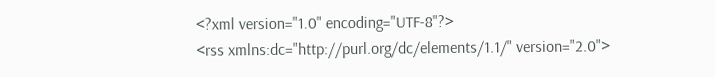<?xml version="1.0" encoding="UTF-8"?>
<rss xmlns:dc="http://purl.org/dc/elements/1.1/" version="2.0">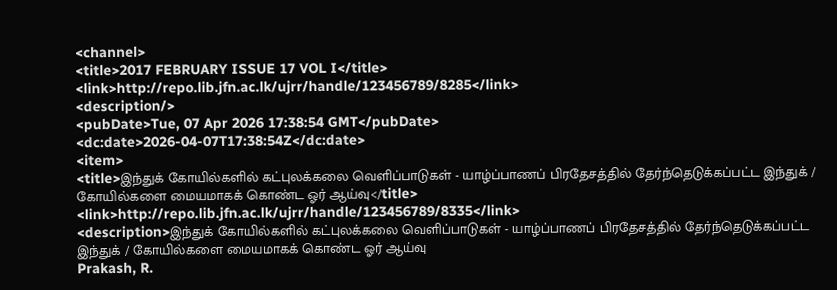<channel>
<title>2017 FEBRUARY ISSUE 17 VOL I</title>
<link>http://repo.lib.jfn.ac.lk/ujrr/handle/123456789/8285</link>
<description/>
<pubDate>Tue, 07 Apr 2026 17:38:54 GMT</pubDate>
<dc:date>2026-04-07T17:38:54Z</dc:date>
<item>
<title>இந்துக் கோயில்களில் கட்புலக்கலை வெளிப்பாடுகள் - யாழ்ப்பாணப் பிரதேசத்தில் தேர்ந்தெடுக்கப்பட்ட இந்துக் / கோயில்களை மையமாகக் கொண்ட ஓர் ஆய்வு</title>
<link>http://repo.lib.jfn.ac.lk/ujrr/handle/123456789/8335</link>
<description>இந்துக் கோயில்களில் கட்புலக்கலை வெளிப்பாடுகள் - யாழ்ப்பாணப் பிரதேசத்தில் தேர்ந்தெடுக்கப்பட்ட இந்துக் / கோயில்களை மையமாகக் கொண்ட ஓர் ஆய்வு
Prakash, R.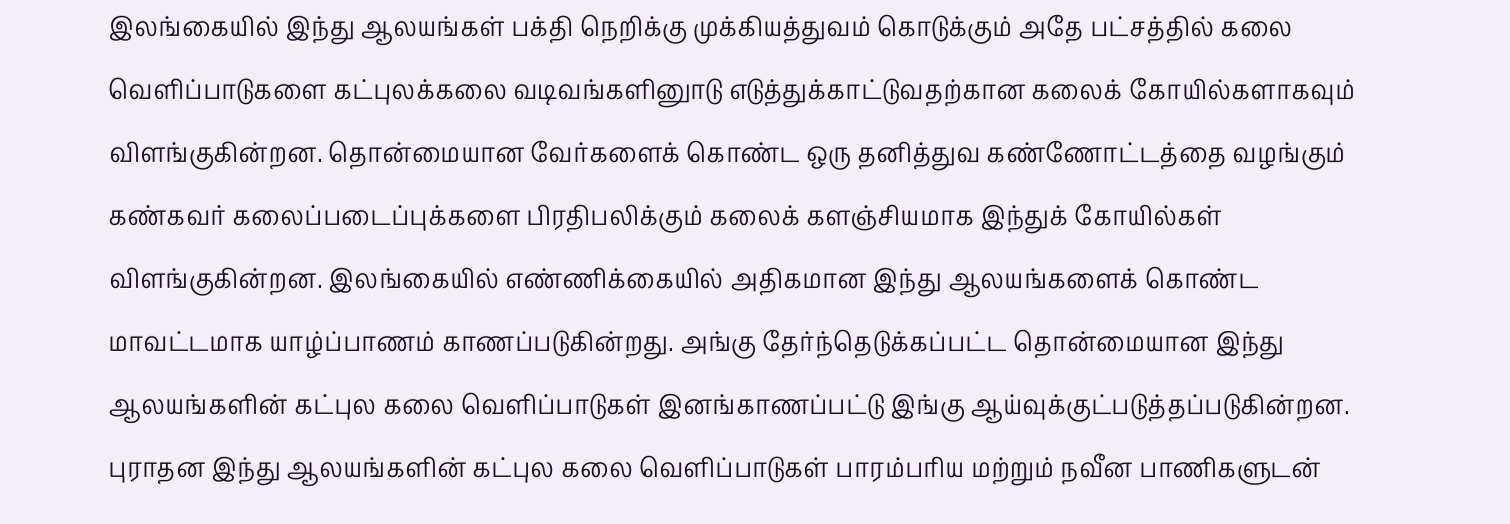இலங்கையில் இந்து ஆலயங்கள் பக்தி நெறிக்கு முக்கியத்துவம் கொடுக்கும் அதே பட்சத்தில் கலை வெளிப்பாடுகளை கட்புலக்கலை வடிவங்களினுாடு எடுத்துக்காட்டுவதற்கான கலைக் கோயில்களாகவும் விளங்குகின்றன. தொன்மையான வேர்களைக் கொண்ட ஒரு தனித்துவ கண்ணோட்டத்தை வழங்கும் கண்கவர் கலைப்படைப்புக்களை பிரதிபலிக்கும் கலைக் களஞ்சியமாக இந்துக் கோயில்கள் விளங்குகின்றன. இலங்கையில் எண்ணிக்கையில் அதிகமான இந்து ஆலயங்களைக் கொண்ட மாவட்டமாக யாழ்ப்பாணம் காணப்படுகின்றது. அங்கு தேர்ந்தெடுக்கப்பட்ட தொன்மையான இந்து ஆலயங்களின் கட்புல கலை வெளிப்பாடுகள் இனங்காணப்பட்டு இங்கு ஆய்வுக்குட்படுத்தப்படுகின்றன. புராதன இந்து ஆலயங்களின் கட்புல கலை வெளிப்பாடுகள் பாரம்பரிய மற்றும் நவீன பாணிகளுடன்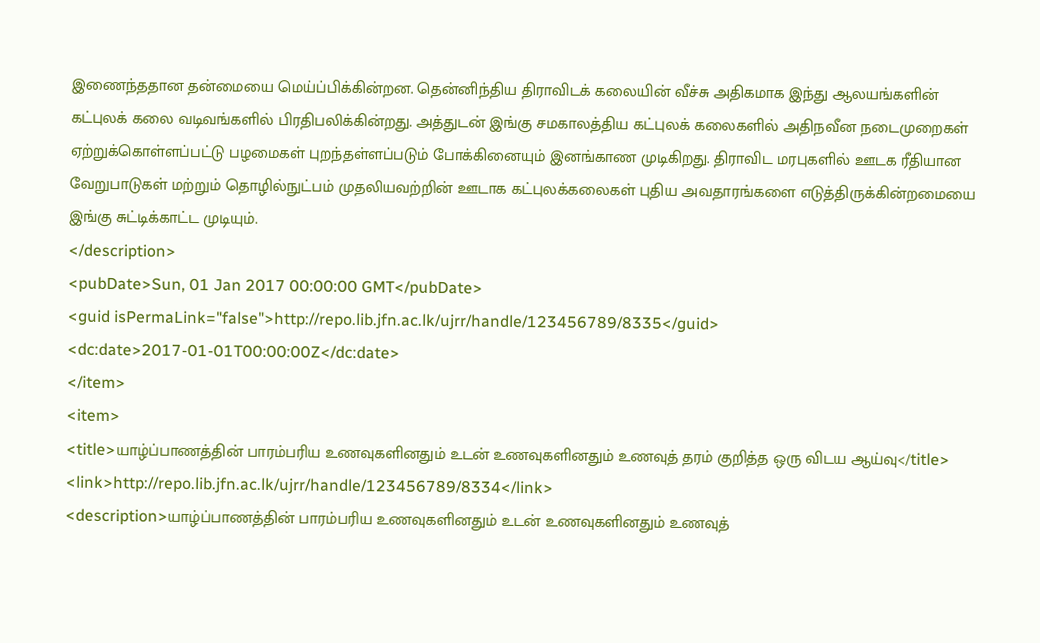இணைந்ததான தன்மையை மெய்ப்பிக்கின்றன. தென்னிந்திய திராவிடக் கலையின் வீச்சு அதிகமாக இந்து ஆலயங்களின் கட்புலக் கலை வடிவங்களில் பிரதிபலிக்கின்றது. அத்துடன் இங்கு சமகாலத்திய கட்புலக் கலைகளில் அதிநவீன நடைமுறைகள் ஏற்றுக்கொள்ளப்பட்டு பழமைகள் புறந்தள்ளப்படும் போக்கினையும் இனங்காண முடிகிறது. திராவிட மரபுகளில் ஊடக ரீதியான வேறுபாடுகள் மற்றும் தொழில்நுட்பம் முதலியவற்றின் ஊடாக கட்புலக்கலைகள் புதிய அவதாரங்களை எடுத்திருக்கின்றமையை இங்கு சுட்டிக்காட்ட முடியும்.
</description>
<pubDate>Sun, 01 Jan 2017 00:00:00 GMT</pubDate>
<guid isPermaLink="false">http://repo.lib.jfn.ac.lk/ujrr/handle/123456789/8335</guid>
<dc:date>2017-01-01T00:00:00Z</dc:date>
</item>
<item>
<title>யாழ்ப்பாணத்தின் பாரம்பரிய உணவுகளினதும் உடன் உணவுகளினதும் உணவுத் தரம் குறித்த ஒரு விடய ஆய்வு</title>
<link>http://repo.lib.jfn.ac.lk/ujrr/handle/123456789/8334</link>
<description>யாழ்ப்பாணத்தின் பாரம்பரிய உணவுகளினதும் உடன் உணவுகளினதும் உணவுத்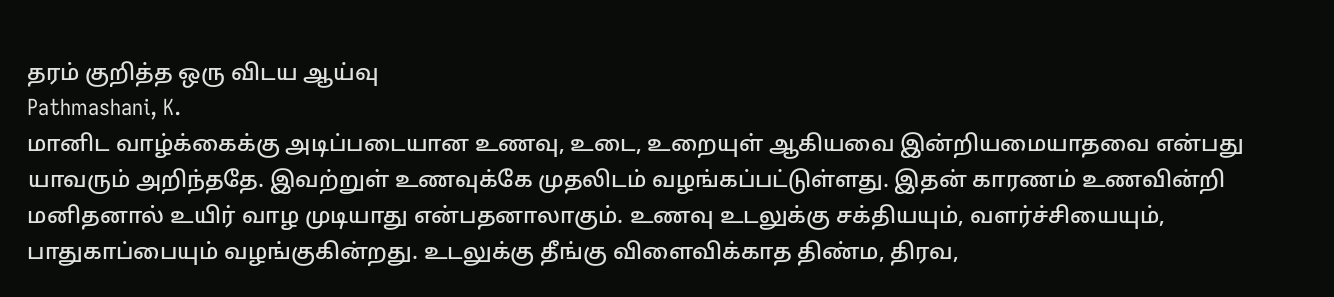தரம் குறித்த ஒரு விடய ஆய்வு
Pathmashani, K.
மானிட வாழ்க்கைக்கு அடிப்படையான உணவு, உடை, உறையுள் ஆகியவை இன்றியமையாதவை என்பது யாவரும் அறிந்ததே. இவற்றுள் உணவுக்கே முதலிடம் வழங்கப்பட்டுள்ளது. இதன் காரணம் உணவின்றி மனிதனால் உயிர் வாழ முடியாது என்பதனாலாகும். உணவு உடலுக்கு சக்தியயும், வளர்ச்சியையும், பாதுகாப்பையும் வழங்குகின்றது. உடலுக்கு தீங்கு விளைவிக்காத திண்ம, திரவ,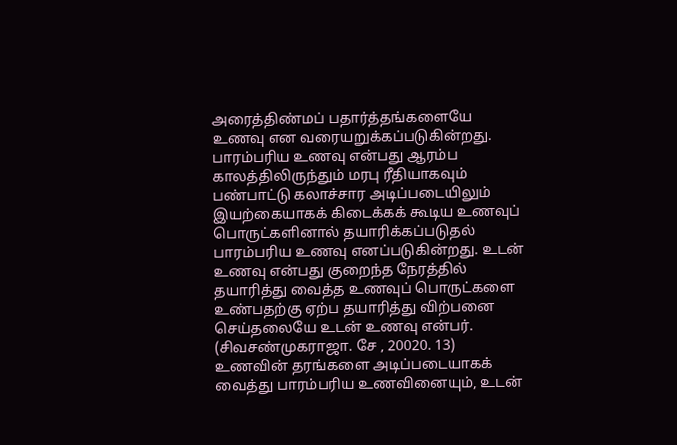அரைத்திண்மப் பதார்த்தங்களையே உணவு என வரையறுக்கப்படுகின்றது.
பாரம்பரிய உணவு என்பது ஆரம்ப காலத்திலிருந்தும் மரபு ரீதியாகவும் பண்பாட்டு கலாச்சார அடிப்படையிலும் இயற்கையாகக் கிடைக்கக் கூடிய உணவுப் பொருட்களினால் தயாரிக்கப்படுதல் பாரம்பரிய உணவு எனப்படுகின்றது. உடன் உணவு என்பது குறைந்த நேரத்தில் தயாரித்து வைத்த உணவுப் பொருட்களை உண்பதற்கு ஏற்ப தயாரித்து விற்பனை செய்தலையே உடன் உணவு என்பர். (சிவசண்முகராஜா. சே , 20020. 13)
உணவின் தரங்களை அடிப்படையாகக் வைத்து பாரம்பரிய உணவினையும், உடன்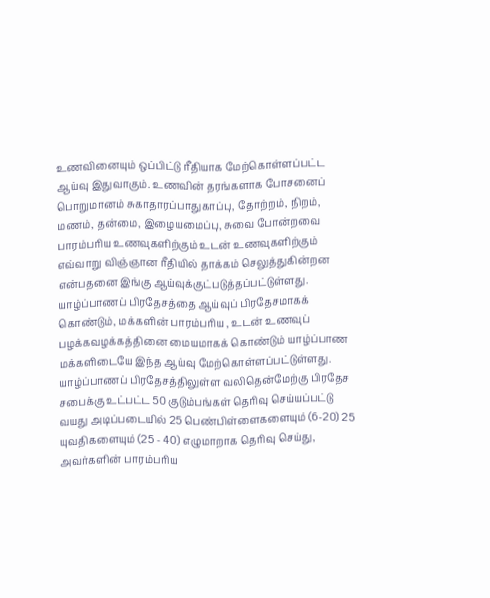உணவினையும் ஒப்பிட்டு ரீதியாக மேற்கொள்ளப்பட்ட ஆய்வு இதுவாகும். உணவின் தரங்களாக போசனைப் பொறுமானம் சுகாதாரப்பாதுகாப்பு, தோற்றம், நிறம், மணம், தன்மை, இழையமைப்பு, சுவை போன்றவை பாரம்பரிய உணவுகளிற்கும் உடன் உணவுகளிற்கும் எவ்வாறு விஞ்ஞான ரீதியில் தாக்கம் செலுத்துகின்றன என்பதனை இங்கு ஆய்வுக்குட்படுத்தப்பட்டுள்ளது.
யாழ்ப்பாணப் பிரதேசத்தை ஆய்வுப் பிரதேசமாகக் கொண்டும், மக்களின் பாரம்பரிய , உடன் உணவுப் பழக்கவழக்கத்தினை மையமாகக் கொண்டும் யாழ்ப்பாண மக்களிடையே இந்த ஆய்வு மேற்கொள்ளப்பட்டுள்ளது. யாழ்ப்பாணப் பிரதேசத்திலுள்ள வலிதென்மேற்கு பிரதேச சபைக்கு உட்பட்ட 50 குடும்பங்கள் தெரிவு செய்யப்பட்டு வயது அடிப்படையில் 25 பெண்பிள்ளைகளையும் (6-20) 25 யுவதிகளையும் (25 - 40) எழுமாறாக தெரிவு செய்து, அவர்களின் பாரம்பரிய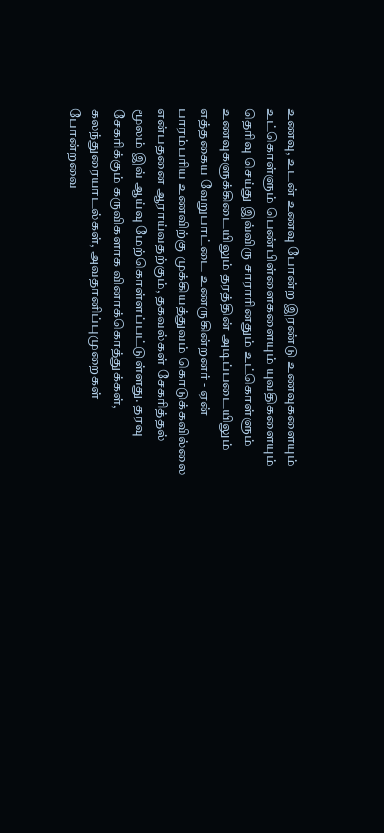உணவு, உடன் உணவு போன்ற இரண்டு உணவுகளையும் உட்கொள்ளும் பெண்பிள்ளைகளையும் யுவதிகளையும் தெரிவு செய்து இவ்விரு சாராரினதும் உட்கொள்ளும் உணவுகளுக்கிடையிலும் தரத்தின் அடிப்படையிலும் எத்தகைய வேறுபாட்டை உணருகின்றனர் - ஏன் பாரம்பரிய உணவிற்கு முக்கியத்துவம் கொடுக்கவில்லை என்பதனை ஆராய்வதற்கும், தகவல்கள் சேகரித்தல் மூலம் இவ் ஆய்வு மேற்கொள்ளப்பட்டுள்ளது. தரவு சேகரிக்கும் கருவிகளாக வினாக்கொத்துக்கள், கலந்துரையாடல்கள், அவதானிப்புமுறைகள் போன்றவை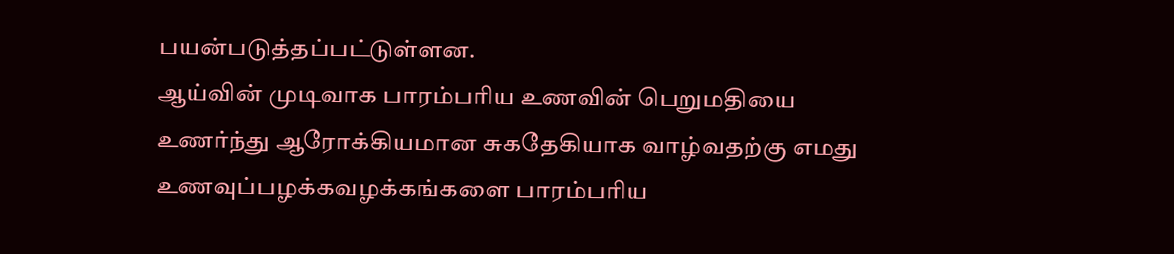பயன்படுத்தப்பட்டுள்ளன.
ஆய்வின் முடிவாக பாரம்பரிய உணவின் பெறுமதியை உணர்ந்து ஆரோக்கியமான சுகதேகியாக வாழ்வதற்கு எமது உணவுப்பழக்கவழக்கங்களை பாரம்பரிய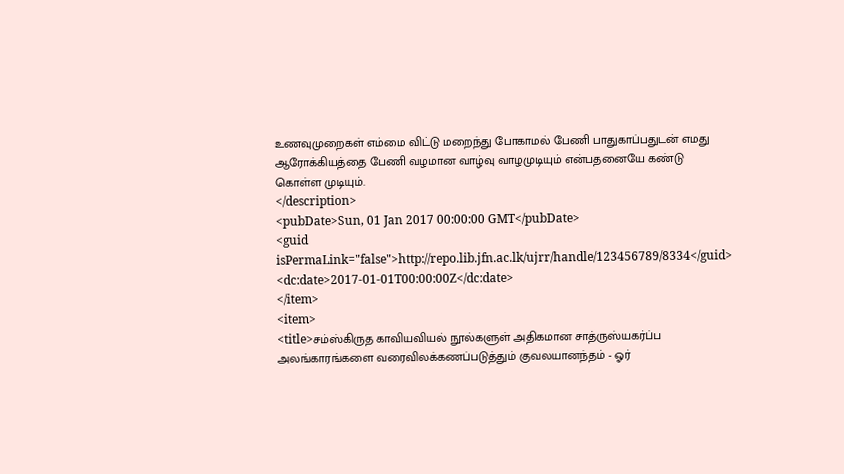உணவுமுறைகள் எம்மை விட்டு மறைந்து போகாமல் பேணி பாதுகாப்பதுடன் எமது ஆரோக்கியத்தை பேணி வழமான வாழ்வு வாழமுடியும் என்பதனையே கண்டு கொள்ள முடியும்.
</description>
<pubDate>Sun, 01 Jan 2017 00:00:00 GMT</pubDate>
<guid isPermaLink="false">http://repo.lib.jfn.ac.lk/ujrr/handle/123456789/8334</guid>
<dc:date>2017-01-01T00:00:00Z</dc:date>
</item>
<item>
<title>சம்ஸ்கிருத காவியவியல் நூல்களுள் அதிகமான சாத்ருஸ்யகர்ப்ப அலங்காரங்களை வரைவிலக்கணப்படுத்தும் குவலயானந்தம் - ஓர்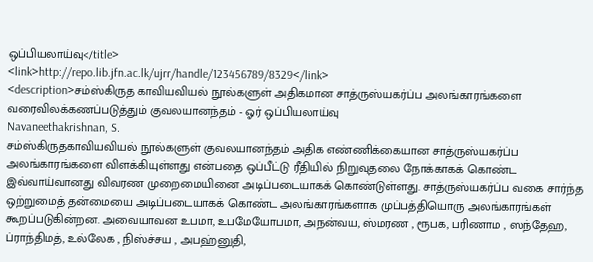ஒப்பியலாய்வு</title>
<link>http://repo.lib.jfn.ac.lk/ujrr/handle/123456789/8329</link>
<description>சம்ஸ்கிருத காவியவியல் நூல்களுள் அதிகமான சாத்ருஸ்யகர்ப்ப அலங்காரங்களை வரைவிலக்கணப்படுத்தும் குவலயானந்தம் - ஓர் ஒப்பியலாய்வு
Navaneethakrishnan, S.
சம்ஸ்கிருதகாவியவியல் நூல்களுள் குவலயானந்தம் அதிக எண்ணிக்கையான சாத்ருஸ்யகர்ப்ப அலங்காரங்களை விளக்கியுள்ளது என்பதை ஒப்பீட்டு ரீதியில் நிறுவுதலை நோக்காகக் கொண்ட இவ்வாய்வானது விவரண முறைமையினை அடிப்படையாகக் கொண்டுள்ளது. சாத்ருஸ்யகர்ப்ப வகை சார்ந்த ஒற்றுமைத் தன்மையை அடிப்படையாகக் கொண்ட அலங்காரங்களாக முப்பத்தியொரு அலங்காரங்கள் கூறப்படுகின்றன. அவையாவன உபமா, உபமேயோபமா, அநன்வய, ஸ்மரண , ரூபக, பரிணாம , ஸந்தேஹ, ப்ராந்திமத், உல்லேக , நிஸ்ச்சய , அபஹ்னுதி,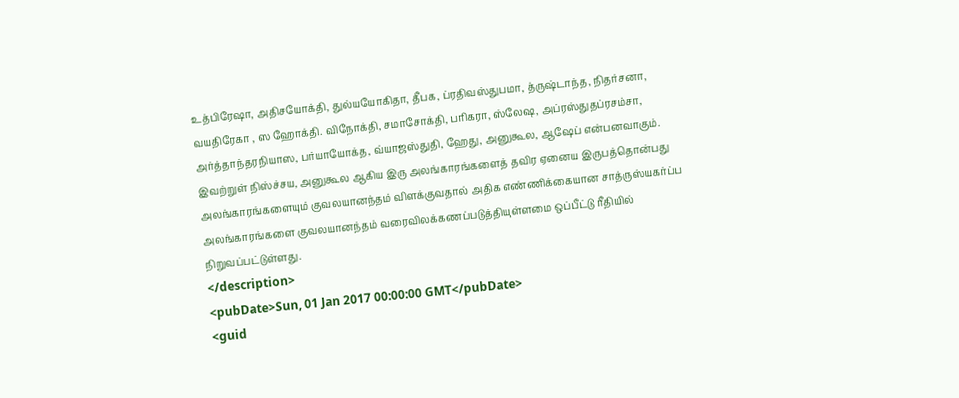உத்பிரேஷா, அதிசயோக்தி, துல்யயோகிதா, தீபக, ப்ரதிவஸ்துபமா, த்ருஷ்டாந்த, நிதர்சனா, வயதிரேகா , ஸ ஹோக்தி. விநோக்தி, சமாசோக்தி, பரிகரா, ஸ்லேஷ, அப்ரஸ்துதப்ரசம்சா, அர்த்தாந்தரநியாஸ, பர்யாயோக்த, வ்யாஜஸ்துதி, ஹேது, அனுகூல, ஆஷேப் என்பனவாகும். இவற்றுள் நிஸ்ச்சய, அனுகூல ஆகிய இரு அலங்காரங்களைத் தவிர ஏனைய இருபத்தொன்பது அலங்காரங்களையும் குவலயானந்தம் விளக்குவதால் அதிக எண்ணிக்கையான சாத்ருஸ்யகர்ப்ப அலங்காரங்களை குவலயானந்தம் வரைவிலக்கணப்படுத்தியுள்ளமை ஒப்பீட்டு ரீதியில் நிறுவப்பட்டுள்ளது.
</description>
<pubDate>Sun, 01 Jan 2017 00:00:00 GMT</pubDate>
<guid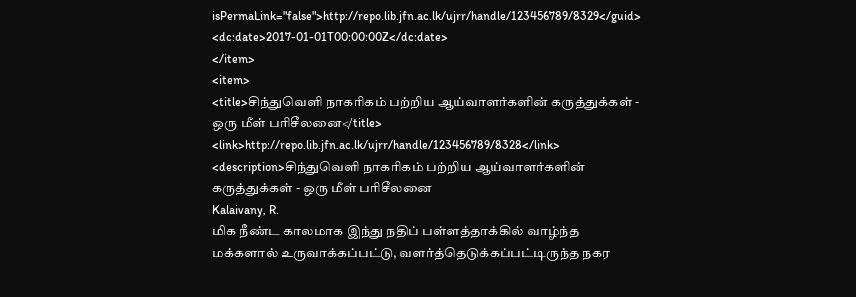isPermaLink="false">http://repo.lib.jfn.ac.lk/ujrr/handle/123456789/8329</guid>
<dc:date>2017-01-01T00:00:00Z</dc:date>
</item>
<item>
<title>சிந்துவெளி நாகரிகம் பற்றிய ஆய்வாளர்களின் கருத்துக்கள் - ஒரு மீள் பரிசீலனை</title>
<link>http://repo.lib.jfn.ac.lk/ujrr/handle/123456789/8328</link>
<description>சிந்துவெளி நாகரிகம் பற்றிய ஆய்வாளர்களின் கருத்துக்கள் - ஒரு மீள் பரிசீலனை
Kalaivany, R.
மிக நீண்ட காலமாக இந்து நதிப் பள்ளத்தாக்கில் வாழ்ந்த மக்களால் உருவாக்கப்பட்டு, வளர்த்தெடுக்கப்பட்டிருந்த நகர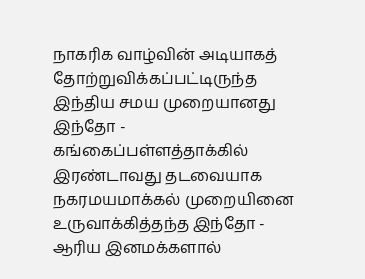நாகரிக வாழ்வின் அடியாகத் தோற்றுவிக்கப்பட்டிருந்த இந்திய சமய முறையானது இந்தோ - கங்கைப்பள்ளத்தாக்கில் இரண்டாவது தடவையாக நகரமயமாக்கல் முறையினை உருவாக்கித்தந்த இந்தோ - ஆரிய இனமக்களால்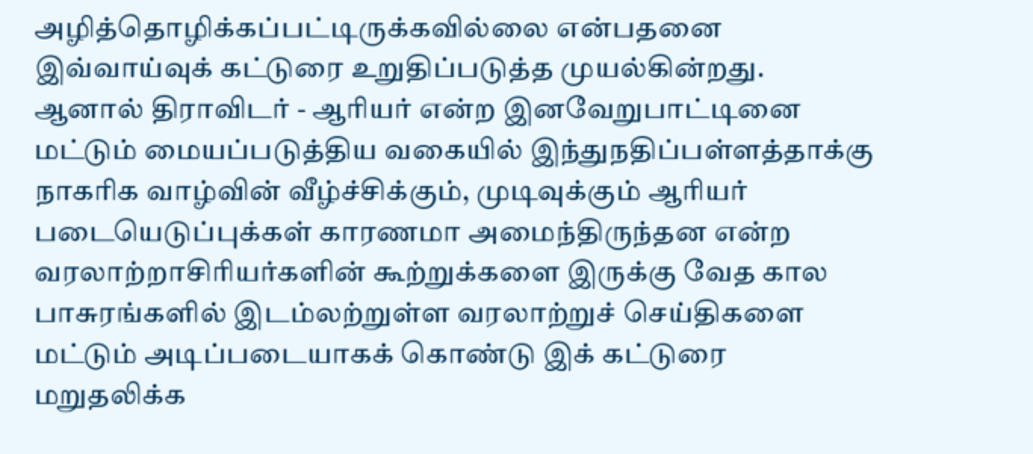அழித்தொழிக்கப்பட்டிருக்கவில்லை என்பதனை இவ்வாய்வுக் கட்டுரை உறுதிப்படுத்த முயல்கின்றது. ஆனால் திராவிடர் - ஆரியர் என்ற இனவேறுபாட்டினை மட்டும் மையப்படுத்திய வகையில் இந்துநதிப்பள்ளத்தாக்கு நாகரிக வாழ்வின் வீழ்ச்சிக்கும், முடிவுக்கும் ஆரியர் படையெடுப்புக்கள் காரணமா அமைந்திருந்தன என்ற வரலாற்றாசிரியர்களின் கூற்றுக்களை இருக்கு வேத கால பாசுரங்களில் இடம்லற்றுள்ள வரலாற்றுச் செய்திகளை மட்டும் அடிப்படையாகக் கொண்டு இக் கட்டுரை மறுதலிக்க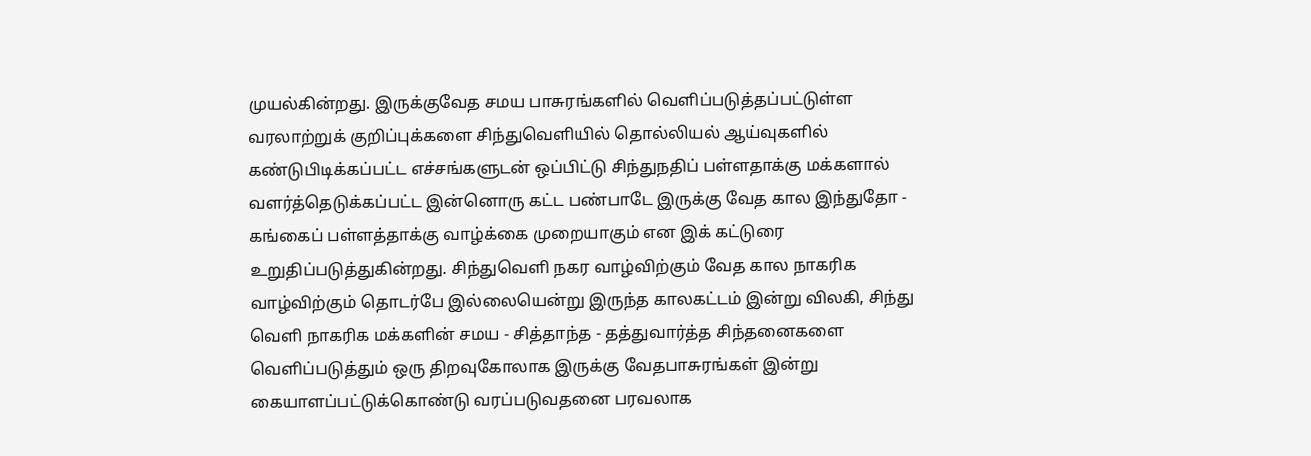முயல்கின்றது. இருக்குவேத சமய பாசுரங்களில் வெளிப்படுத்தப்பட்டுள்ள வரலாற்றுக் குறிப்புக்களை சிந்துவெளியில் தொல்லியல் ஆய்வுகளில் கண்டுபிடிக்கப்பட்ட எச்சங்களுடன் ஒப்பிட்டு சிந்துநதிப் பள்ளதாக்கு மக்களால் வளர்த்தெடுக்கப்பட்ட இன்னொரு கட்ட பண்பாடே இருக்கு வேத கால இந்துதோ - கங்கைப் பள்ளத்தாக்கு வாழ்க்கை முறையாகும் என இக் கட்டுரை உறுதிப்படுத்துகின்றது. சிந்துவெளி நகர வாழ்விற்கும் வேத கால நாகரிக வாழ்விற்கும் தொடர்பே இல்லையென்று இருந்த காலகட்டம் இன்று விலகி, சிந்து வெளி நாகரிக மக்களின் சமய - சித்தாந்த - தத்துவார்த்த சிந்தனைகளை வெளிப்படுத்தும் ஒரு திறவுகோலாக இருக்கு வேதபாசுரங்கள் இன்று கையாளப்பட்டுக்கொண்டு வரப்படுவதனை பரவலாக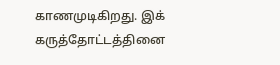காணமுடிகிறது. இக் கருத்தோட்டத்தினை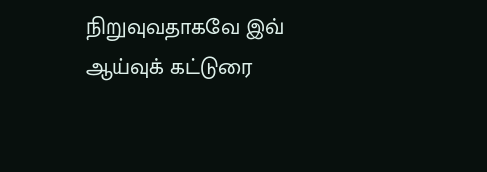நிறுவுவதாகவே இவ் ஆய்வுக் கட்டுரை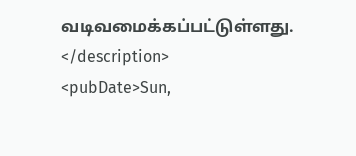வடிவமைக்கப்பட்டுள்ளது.
</description>
<pubDate>Sun,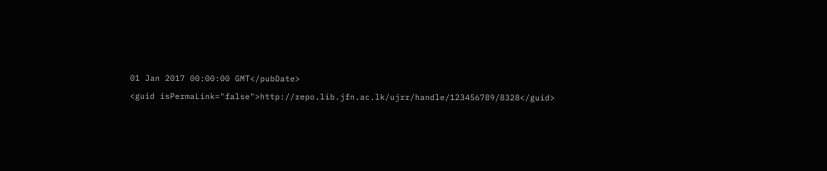01 Jan 2017 00:00:00 GMT</pubDate>
<guid isPermaLink="false">http://repo.lib.jfn.ac.lk/ujrr/handle/123456789/8328</guid>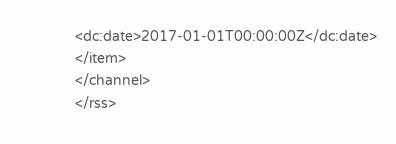<dc:date>2017-01-01T00:00:00Z</dc:date>
</item>
</channel>
</rss>